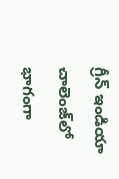గ్రీన్ ఇండియా చాలెంజ్‌లో భాగంగా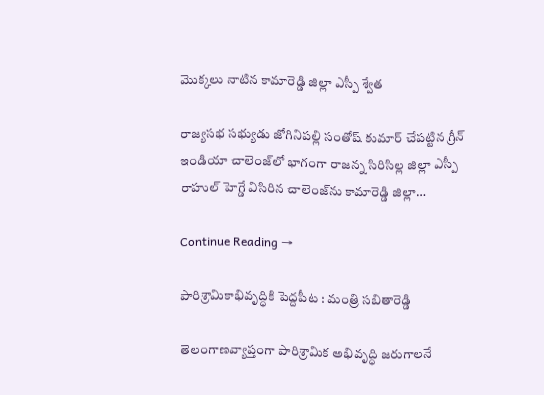మొక్కలు నాటిన కామారెడ్డి జిల్లా ఎస్పీ శ్వేత

రాజ్యసభ సభ్యుడు జోగినిపల్లి సంతోష్ కుమార్‌ చేపట్టిన గ్రీన్ ఇండియా చాలెంజ్‌లో భాగంగా రాజన్న సిరిసిల్ల జిల్లా ఎస్పీ రాహుల్ హెగ్డే విసిరిన చాలెంజ్‌ను కామారెడ్డి జిల్లా…

Continue Reading →

పారిశ్రామికాభివృద్ధికి పెద్దపీట : మంత్రి సబితారెడ్డి

తెలంగాణవ్యాప్తంగా పారిశ్రామిక అభివృద్ధి జరుగాలనే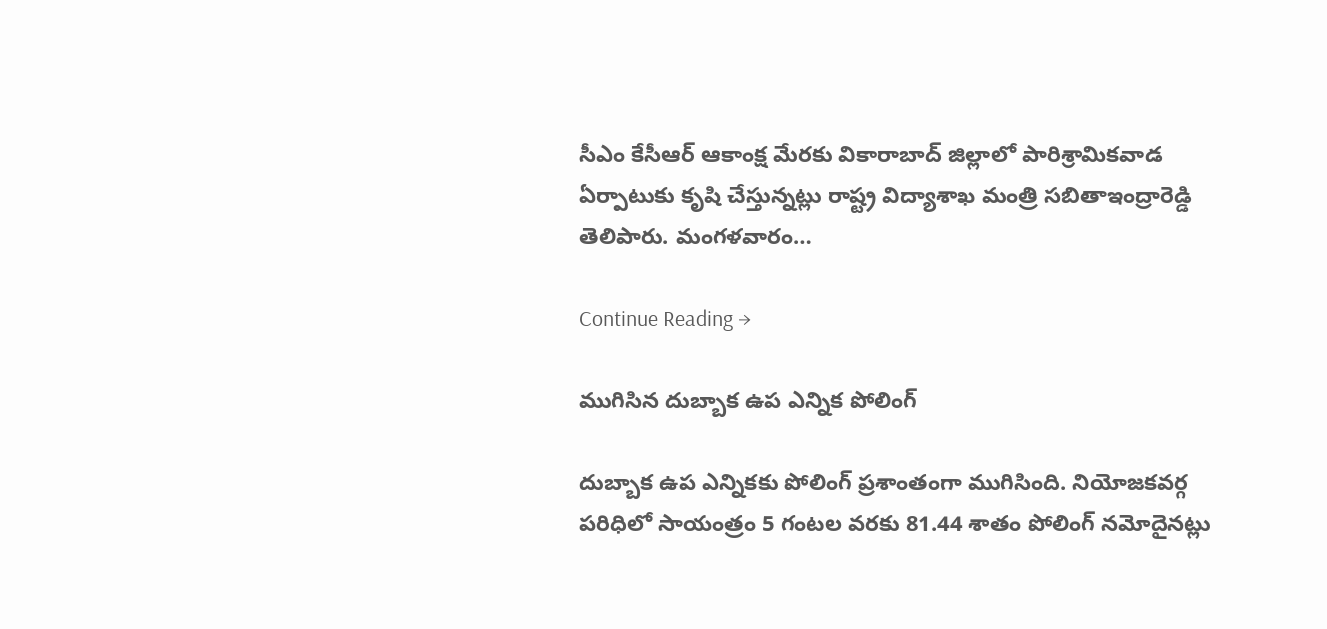సీఎం కేసీఆర్‌ ఆకాంక్ష మేరకు వికారాబాద్‌ జిల్లాలో పారిశ్రామికవాడ ఏర్పాటుకు కృషి చేస్తున్నట్లు రాష్ట్ర విద్యాశాఖ మంత్రి సబితాఇంద్రారెడ్డి తెలిపారు. మంగళవారం…

Continue Reading →

ముగిసిన దుబ్బాక ఉప ఎన్నిక పోలింగ్‌

దుబ్బాక ఉప ఎన్నికకు పోలింగ్ ప్ర‌శాంతంగా ముగిసింది. నియోజ‌క‌వ‌ర్గ ప‌రిధిలో సాయంత్రం 5 గంట‌ల వ‌ర‌కు 81.44 శాతం పోలింగ్ న‌మోదైన‌ట్లు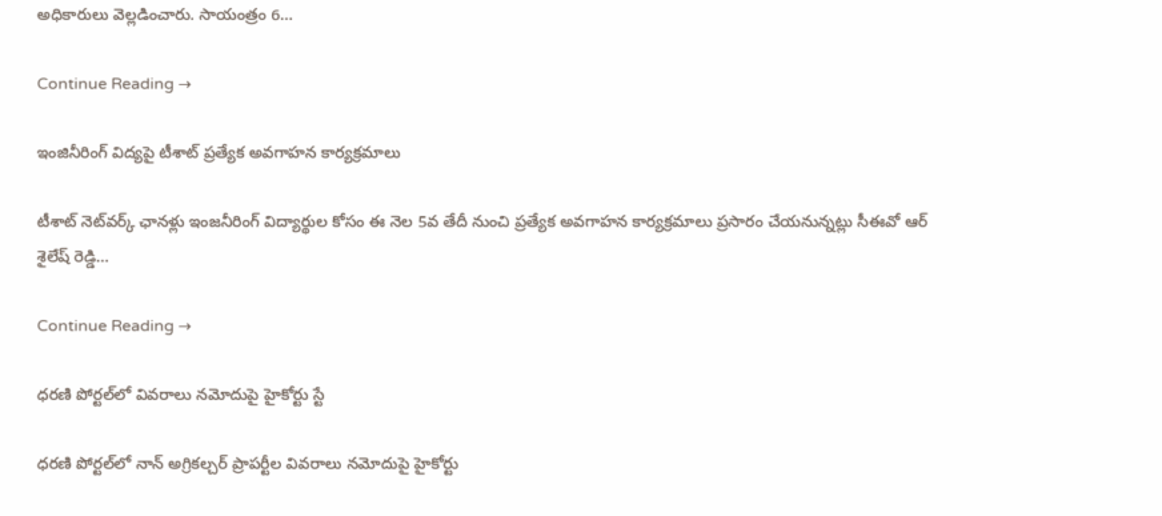అధికారులు వెల్ల‌డించారు. సాయంత్రం 6…

Continue Reading →

ఇంజినీరింగ్ విద్యపై టీశాట్‌ ప్రత్యేక అవగాహన కార్యక్రమాలు

టీశాట్ నెట్‌వ‌ర్క్ ఛానళ్లు ఇంజనీరింగ్ విద్యార్థుల కోసం ఈ నెల 5వ‌ తేదీ నుంచి ప్రత్యేక అవగాహన కార్యక్రమాలు ప్రసారం చేయనున్న‌ట్లు సీఈవో ఆర్ శైలేష్ రెడ్డి…

Continue Reading →

ధరణి పోర్టల్‌లో వివరాలు నమోదుపై హైకోర్టు స్టే

ధరణి పోర్టల్‌లో నాన్ అగ్రికల్చర్‌ ప్రాపర్టీల వివరాలు నమోదుపై హైకోర్టు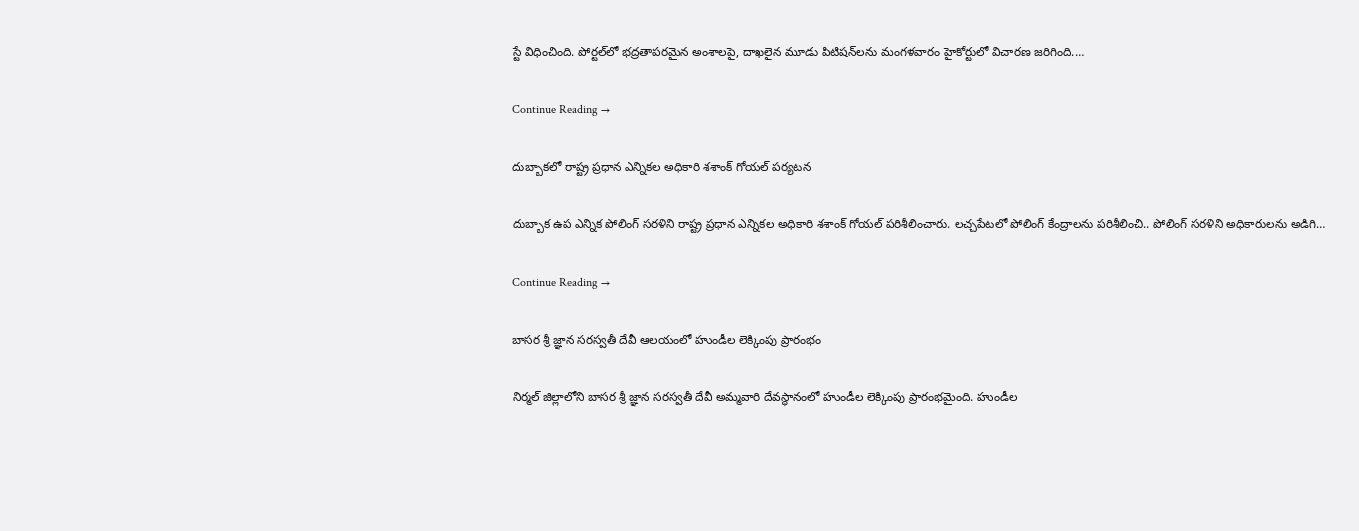స్టే విధించింది. పోర్టల్‌లో భద్రతాపరమైన అంశాలపై, దాఖలైన మూడు పిటిషన్‌లను మంగళవారం హైకోర్టులో విచారణ జరిగింది.…

Continue Reading →

దుబ్బాకలో రాష్ట్ర ప్ర‌ధాన ఎన్నిక‌ల అధికారి శశాంక్ గోయ‌ల్ ప‌ర్య‌ట‌న‌

దుబ్బాక ఉప ఎన్నిక పోలింగ్ స‌ర‌ళిని రాష్ట్ర ప్ర‌ధాన ఎన్నిక‌ల అధికారి శశాంక్ గోయ‌ల్ ప‌రిశీలించారు. ల‌చ్చ‌పేట‌లో పోలింగ్ కేంద్రాల‌ను ప‌రిశీలించి.. పోలింగ్ స‌ర‌ళిని అధికారుల‌ను అడిగి…

Continue Reading →

బాస‌ర శ్రీ జ్ఞాన స‌రస్వ‌తీ దేవీ ఆల‌యంలో హుండీల‌ లెక్కింపు ప్రారంభం

నిర్మ‌ల్ జిల్లాలోని బాస‌ర శ్రీ జ్ఞాన స‌రస్వ‌తీ దేవీ అమ్మవారి దేవ‌స్థానంలో హుండీల‌ లెక్కింపు ప్రారంభ‌మైంది. హుండీల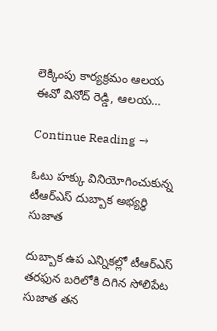లెక్కింపు కార్య‌క్ర‌మం ఆల‌య ఈవో వినోద్ రెడ్డి, ఆల‌య…

Continue Reading →

ఓటు హక్కు వినియోగించుకున్న టీఆర్‌ఎస్‌ దుబ్బాక అభ్యర్థి సుజాత

దుబ్బాక ఉప ఎన్నికల్లో టీఆర్‌ఎస్‌ తరఫున బరిలోకి దిగిన సోలిపేట సుజాత తన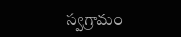స్వగ్రామం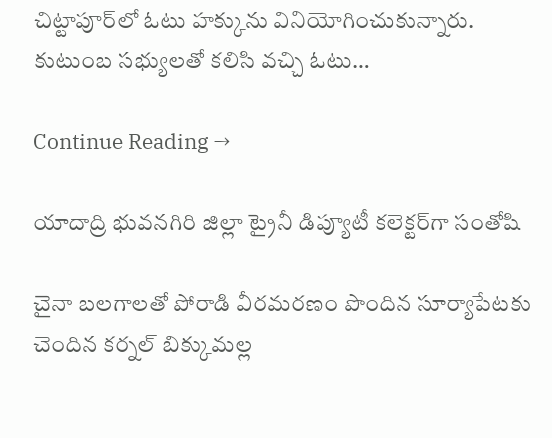చిట్టాపూర్‌లో ఓటు హక్కును వినియోగించుకున్నారు. కుటుంబ సభ్యులతో కలిసి వచ్చి ఓటు…

Continue Reading →

యాదాద్రి భువనగిరి జిల్లా ట్రైనీ డిప్యూటీ కలెక్టర్‌గా సంతోషి

చైనా బలగాలతో పోరాడి వీరమరణం పొందిన సూర్యాపేటకు చెందిన కర్నల్‌ బిక్కుమల్ల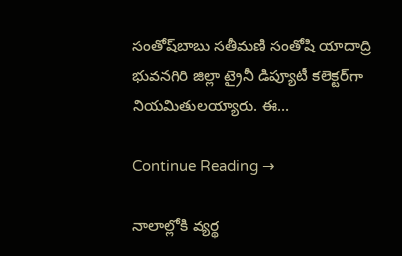సంతోష్‌బాబు సతీమణి సంతోషి యాదాద్రి భువనగిరి జిల్లా ట్రైనీ డిప్యూటీ కలెక్టర్‌గా నియమితులయ్యారు. ఈ…

Continue Reading →

నాలాల్లోకి వ్యర్థ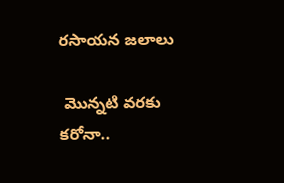రసాయన జలాలు

 మొన్నటి వరకు కరోనా..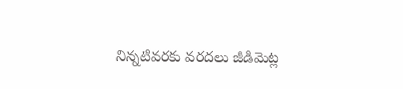నిన్నటివరకు వరదలు జీడిమెట్ల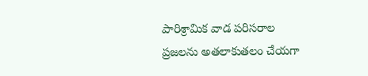పారిశ్రామిక వాడ పరిసరాల ప్రజలను అతలాకుతలం చేయగా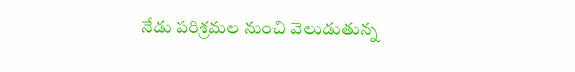నేడు పరిశ్రమల నుంచి వెలుడుతున్న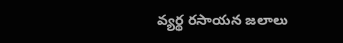వ్యర్థ రసాయన జలాలు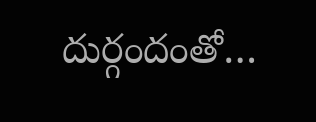దుర్గందంతో…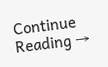Continue Reading →